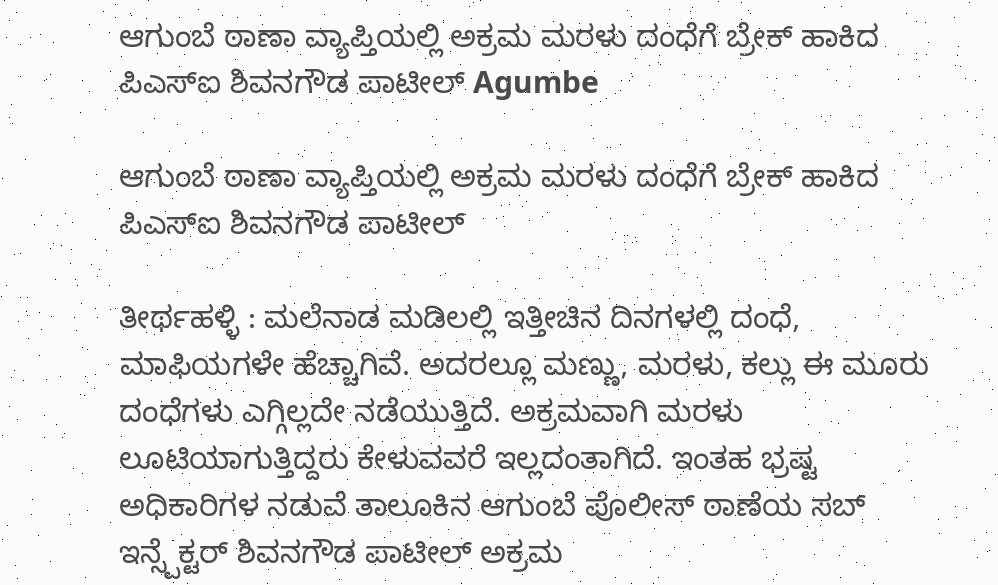ಆಗುಂಬೆ ಠಾಣಾ ವ್ಯಾಪ್ತಿಯಲ್ಲಿ ಅಕ್ರಮ ಮರಳು ದಂಧೆಗೆ ಬ್ರೇಕ್ ಹಾಕಿದ ಪಿಎಸ್ಐ ಶಿವನಗೌಡ ಪಾಟೀಲ್ Agumbe

ಆಗುಂಬೆ ಠಾಣಾ ವ್ಯಾಪ್ತಿಯಲ್ಲಿ ಅಕ್ರಮ ಮರಳು ದಂಧೆಗೆ ಬ್ರೇಕ್ ಹಾಕಿದ ಪಿಎಸ್ಐ ಶಿವನಗೌಡ ಪಾಟೀಲ್

ತೀರ್ಥಹಳ್ಳಿ : ಮಲೆನಾಡ ಮಡಿಲಲ್ಲಿ ಇತ್ತೀಚಿನ ದಿನಗಳಲ್ಲಿ ದಂಧೆ, ಮಾಫಿಯಗಳೇ ಹೆಚ್ಚಾಗಿವೆ. ಅದರಲ್ಲೂ ಮಣ್ಣು, ಮರಳು, ಕಲ್ಲು ಈ ಮೂರು ದಂಧೆಗಳು ಎಗ್ಗಿಲ್ಲದೇ ನಡೆಯುತ್ತಿದೆ. ಅಕ್ರಮವಾಗಿ ಮರಳು ಲೂಟಿಯಾಗುತ್ತಿದ್ದರು ಕೇಳುವವರೆ ಇಲ್ಲದಂತಾಗಿದೆ. ಇಂತಹ ಭ್ರಷ್ಟ ಅಧಿಕಾರಿಗಳ ನಡುವೆ ತಾಲೂಕಿನ ಆಗುಂಬೆ ಪೊಲೀಸ್ ಠಾಣೆಯ ಸಬ್ ಇನ್ಸ್ಪೆಕ್ಟರ್ ಶಿವನಗೌಡ ಪಾಟೀಲ್ ಅಕ್ರಮ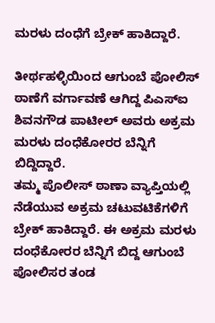ಮರಳು ದಂಧೆಗೆ ಬ್ರೇಕ್ ಹಾಕಿದ್ದಾರೆ.

ತೀರ್ಥಹಳ್ಳಿಯಿಂದ ಆಗುಂಬೆ ಪೋಲಿಸ್ ಠಾಣೆಗೆ ವರ್ಗಾವಣೆ ಆಗಿದ್ದ ಪಿಎಸ್ಐ ಶಿವನಗೌಡ ಪಾಟೀಲ್ ಅವರು ಅಕ್ರಮ ಮರಳು ದಂಧೆಕೋರರ ಬೆನ್ನಿಗೆ ಬಿದ್ದಿದ್ದಾರೆ.
ತಮ್ಮ ಪೊಲೀಸ್ ಠಾಣಾ ವ್ಯಾಪ್ತಿಯಲ್ಲಿ ನೆಡೆಯುವ ಅಕ್ರಮ ಚಟುವಟಿಕೆಗಳಿಗೆ ಬ್ರೇಕ್ ಹಾಕಿದ್ದಾರೆ. ಈ ಅಕ್ರಮ ಮರಳು ದಂಧೆಕೋರರ ಬೆನ್ನಿಗೆ ಬಿದ್ದ ಆಗುಂಬೆ ಪೋಲಿಸರ ತಂಡ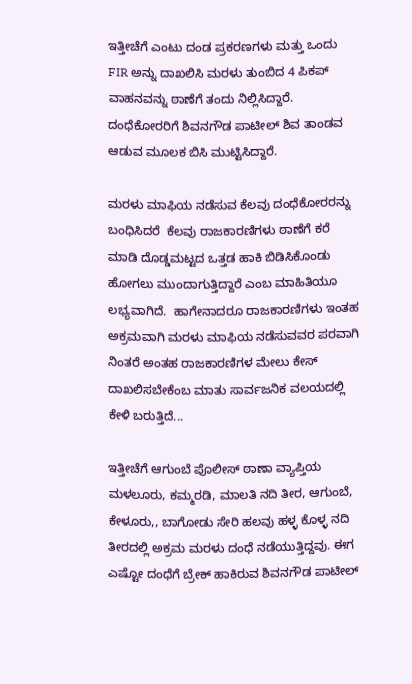ಇತ್ತೀಚೆಗೆ ಎಂಟು ದಂಡ ಪ್ರಕರಣಗಳು ಮತ್ತು ಒಂದು FIR ಅನ್ನು ದಾಖಲಿಸಿ ಮರಳು ತುಂಬಿದ 4 ಪಿಕಪ್ ವಾಹನವನ್ನು ಠಾಣೆಗೆ ತಂದು ನಿಲ್ಲಿಸಿದ್ದಾರೆ. ದಂಧೆಕೋರರಿಗೆ ಶಿವನಗೌಡ ಪಾಟೀಲ್ ಶಿವ ತಾಂಡವ ಆಡುವ ಮೂಲಕ ಬಿಸಿ ಮುಟ್ಟಿಸಿದ್ದಾರೆ.

ಮರಳು ಮಾಫಿಯ ನಡೆಸುವ ಕೆಲವು ದಂಧೆಕೋರರನ್ನು ಬಂಧಿಸಿದರೆ  ಕೆಲವು ರಾಜಕಾರಣಿಗಳು ಠಾಣೆಗೆ ಕರೆ ಮಾಡಿ ದೊಡ್ಡಮಟ್ಟದ ಒತ್ತಡ ಹಾಕಿ ಬಿಡಿಸಿಕೊಂಡು ಹೋಗಲು ಮುಂದಾಗುತ್ತಿದ್ದಾರೆ ಎಂಬ ಮಾಹಿತಿಯೂ ಲಭ್ಯವಾಗಿದೆ.  ಹಾಗೇನಾದರೂ ರಾಜಕಾರಣಿಗಳು ಇಂತಹ ಅಕ್ರಮವಾಗಿ ಮರಳು ಮಾಫಿಯ ನಡೆಸುವವರ ಪರವಾಗಿ ನಿಂತರೆ ಅಂತಹ ರಾಜಕಾರಣಿಗಳ ಮೇಲು ಕೇಸ್ ದಾಖಲಿಸಬೇಕೆಂಬ ಮಾತು ಸಾರ್ವಜನಿಕ ವಲಯದಲ್ಲಿ ಕೇಳಿ ಬರುತ್ತಿದೆ...

ಇತ್ತೀಚೆಗೆ ಆಗುಂಬೆ ಪೊಲೀಸ್ ಠಾಣಾ ವ್ಯಾಪ್ತಿಯ ಮಳಲೂರು, ಕಮ್ಮರಡಿ, ಮಾಲತಿ ನದಿ ತೀರ, ಆಗುಂಬೆ, ಕೇಳೂರು,, ಬಾಗೋಡು ಸೇರಿ ಹಲವು ಹಳ್ಳ ಕೊಳ್ಳ ನದಿ ತೀರದಲ್ಲಿ ಅಕ್ರಮ ಮರಳು ದಂಧೆ ನಡೆಯುತ್ತಿದ್ದವು. ಈಗ ಎಷ್ಟೋ ದಂಧೆಗೆ ಬ್ರೇಕ್ ಹಾಕಿರುವ ಶಿವನಗೌಡ ಪಾಟೀಲ್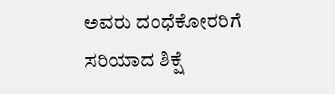ಅವರು ದಂಧೆಕೋರರಿಗೆ ಸರಿಯಾದ ಶಿಕ್ಷೆ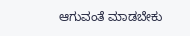ಆಗುವಂತೆ ಮಾಡಬೇಕು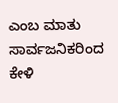ಎಂಬ ಮಾತು ಸಾರ್ವಜನಿಕರಿಂದ ಕೇಳಿ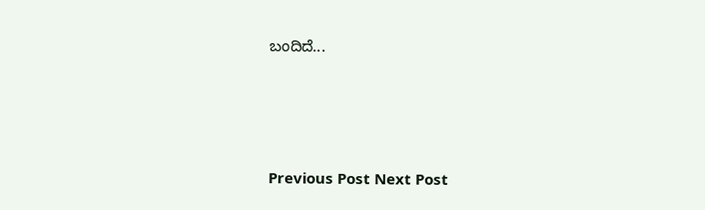ಬಂದಿದೆ...







Previous Post Next Post